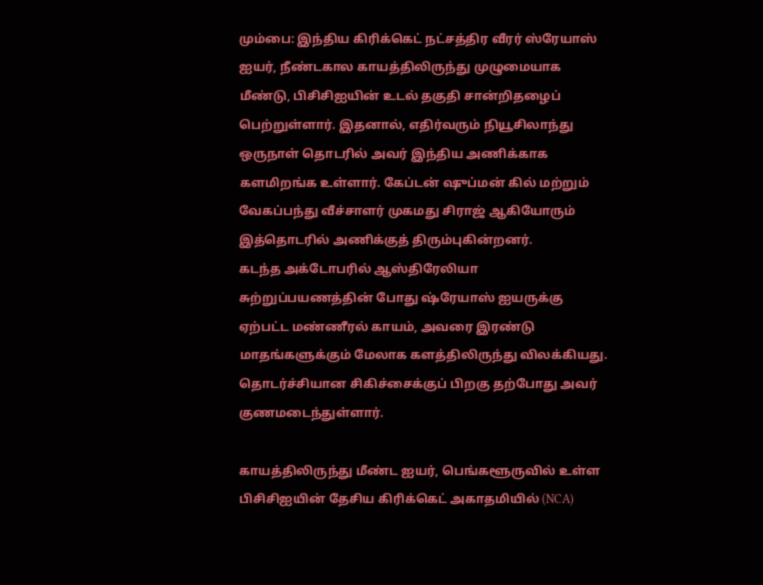மும்பை: இந்திய கிரிக்கெட் நட்சத்திர வீரர் ஸ்ரேயாஸ் ஐயர், நீண்டகால காயத்திலிருந்து முழுமையாக மீண்டு, பிசிசிஐயின் உடல் தகுதி சான்றிதழைப் பெற்றுள்ளார். இதனால், எதிர்வரும் நியூசிலாந்து ஒருநாள் தொடரில் அவர் இந்திய அணிக்காக களமிறங்க உள்ளார். கேப்டன் ஷுப்மன் கில் மற்றும் வேகப்பந்து வீச்சாளர் முகமது சிராஜ் ஆகியோரும் இத்தொடரில் அணிக்குத் திரும்புகின்றனர்.
கடந்த அக்டோபரில் ஆஸ்திரேலியா சுற்றுப்பயணத்தின் போது ஷ்ரேயாஸ் ஐயருக்கு ஏற்பட்ட மண்ணீரல் காயம், அவரை இரண்டு மாதங்களுக்கும் மேலாக களத்திலிருந்து விலக்கியது. தொடர்ச்சியான சிகிச்சைக்குப் பிறகு தற்போது அவர் குணமடைந்துள்ளார்.

காயத்திலிருந்து மீண்ட ஐயர், பெங்களூருவில் உள்ள பிசிசிஐயின் தேசிய கிரிக்கெட் அகாதமியில் (NCA)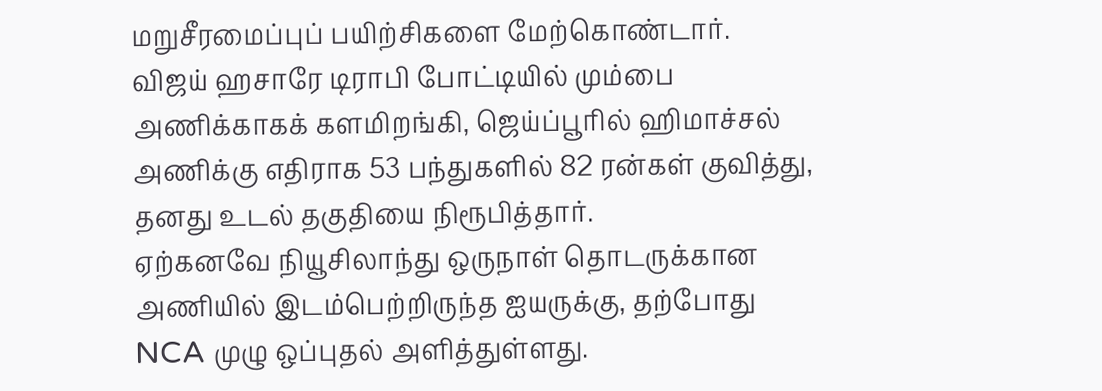மறுசீரமைப்புப் பயிற்சிகளை மேற்கொண்டார். விஜய் ஹசாரே டிராபி போட்டியில் மும்பை அணிக்காகக் களமிறங்கி, ஜெய்ப்பூரில் ஹிமாச்சல் அணிக்கு எதிராக 53 பந்துகளில் 82 ரன்கள் குவித்து, தனது உடல் தகுதியை நிரூபித்தார்.
ஏற்கனவே நியூசிலாந்து ஒருநாள் தொடருக்கான அணியில் இடம்பெற்றிருந்த ஐயருக்கு, தற்போது NCA முழு ஒப்புதல் அளித்துள்ளது.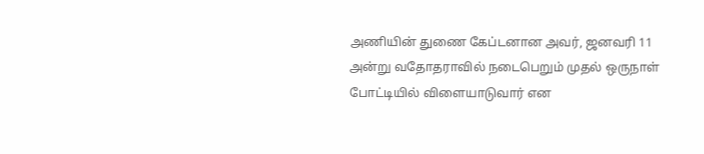அணியின் துணை கேப்டனான அவர், ஜனவரி 11 அன்று வதோதராவில் நடைபெறும் முதல் ஒருநாள் போட்டியில் விளையாடுவார் என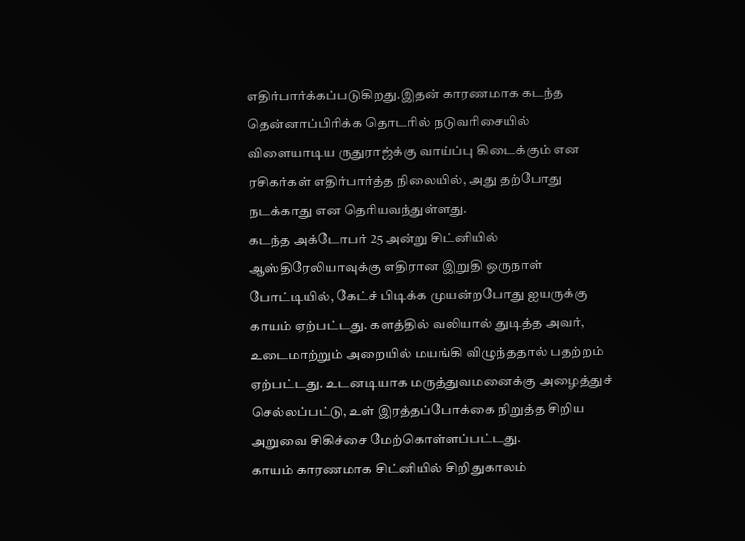எதிர்பார்க்கப்படுகிறது.இதன் காரணமாக கடந்த தென்னாப்பிரிக்க தொடரில் நடுவரிசையில் விளையாடிய ருதுராஜ்க்கு வாய்ப்பு கிடைக்கும் என ரசிகர்கள் எதிர்பார்த்த நிலையில், அது தற்போது நடக்காது என தெரியவந்துள்ளது.
கடந்த அக்டோபர் 25 அன்று சிட்னியில் ஆஸ்திரேலியாவுக்கு எதிரான இறுதி ஒருநாள் போட்டியில், கேட்ச் பிடிக்க முயன்றபோது ஐயருக்கு காயம் ஏற்பட்டது. களத்தில் வலியால் துடித்த அவர், உடைமாற்றும் அறையில் மயங்கி விழுந்ததால் பதற்றம் ஏற்பட்டது. உடனடியாக மருத்துவமனைக்கு அழைத்துச் செல்லப்பட்டு, உள் இரத்தப்போக்கை நிறுத்த சிறிய அறுவை சிகிச்சை மேற்கொள்ளப்பட்டது.
காயம் காரணமாக சிட்னியில் சிறிதுகாலம்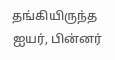தங்கியிருந்த ஐயர், பின்னர்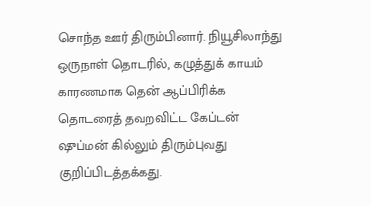சொந்த ஊர் திரும்பினார். நியூசிலாந்து ஒருநாள் தொடரில், கழுத்துக் காயம் காரணமாக தென் ஆப்பிரிக்க தொடரைத் தவறவிட்ட கேப்டன் ஷுப்மன் கில்லும் திரும்புவது குறிப்பிடத்தக்கது.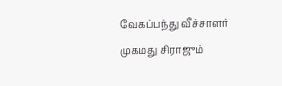வேகப்பந்து வீச்சாளர் முகமது சிராஜும்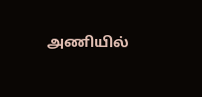அணியில்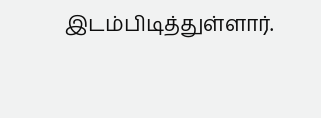இடம்பிடித்துள்ளார்.